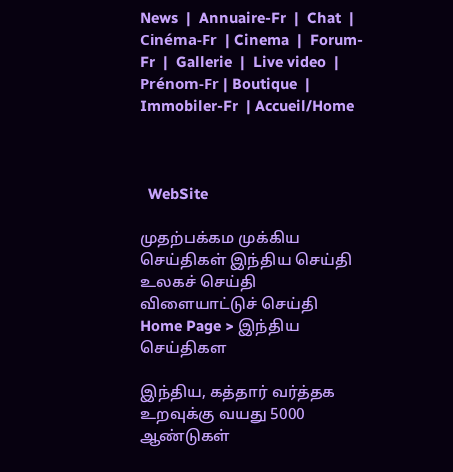News  |  Annuaire-Fr  |  Chat  | Cinéma-Fr  | Cinema  |  Forum-Fr  |  Gallerie  |  Live video  |  Prénom-Fr | Boutique  | Immobiler-Fr  | Accueil/Home



  WebSite

முதற்பக்கம முக்கிய செய்திகள் இந்திய செய்தி உலகச் செய்தி விளையாட்டுச் செய்தி
Home Page > இந்திய செய்திகள

இந்திய, கத்தார் வர்த்தக உறவுக்கு வயது 5000 ஆண்டுகள்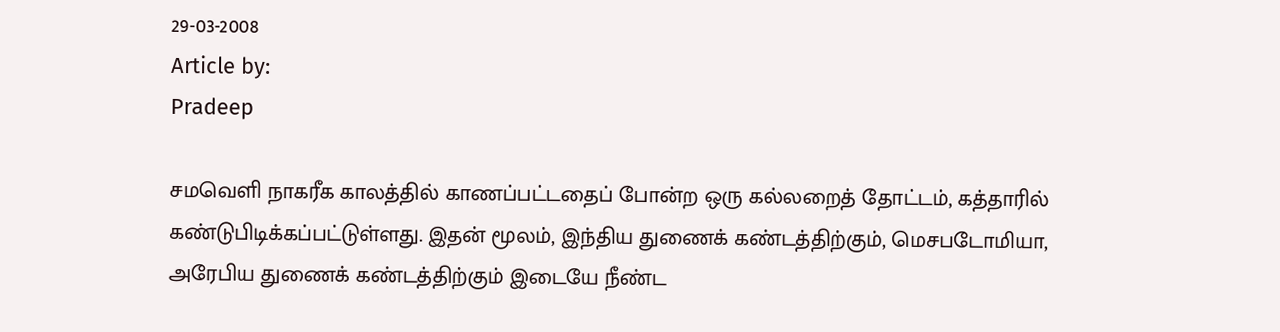29-03-2008
Article by:
Pradeep

சமவெளி நாகரீக காலத்தில் காணப்பட்டதைப் போன்ற ஒரு கல்லறைத் தோட்டம், கத்தாரில் கண்டுபிடிக்கப்பட்டுள்ளது. இதன் மூலம், இந்திய துணைக் கண்டத்திற்கும், மெசபடோமியா, அரேபிய துணைக் கண்டத்திற்கும் இடையே நீண்ட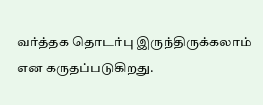வர்த்தக தொடர்பு இருந்திருக்கலாம் என கருதப்படுகிறது.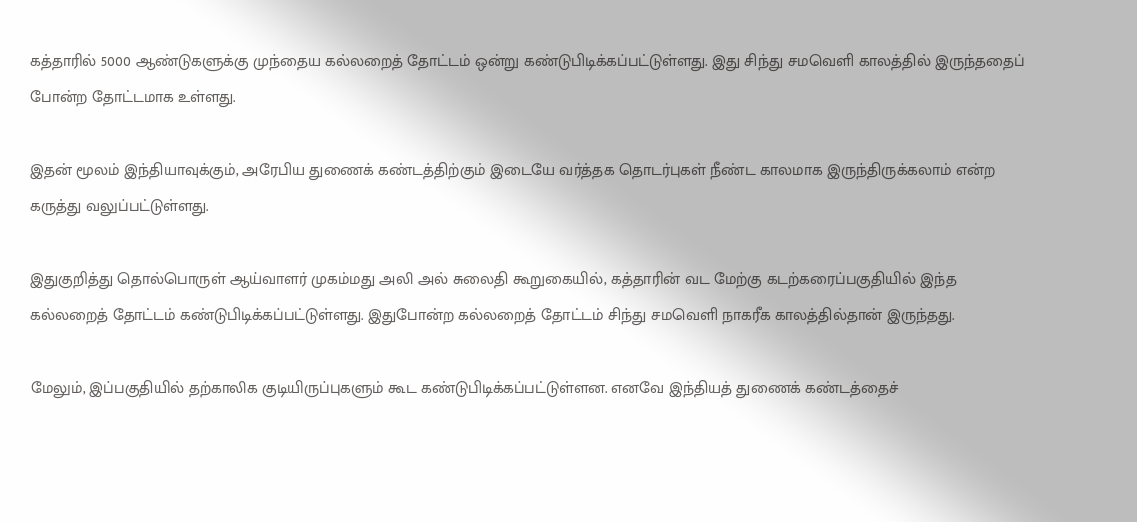கத்தாரில் 5000 ஆண்டுகளுக்கு முந்தைய கல்லறைத் தோட்டம் ஒன்று கண்டுபிடிக்கப்பட்டுள்ளது. இது சிந்து சமவெளி காலத்தில் இருந்ததைப் போன்ற தோட்டமாக உள்ளது.

இதன் மூலம் இந்தியாவுக்கும், அரேபிய துணைக் கண்டத்திற்கும் இடையே வர்த்தக தொடர்புகள் நீண்ட காலமாக இருந்திருக்கலாம் என்ற கருத்து வலுப்பட்டுள்ளது.

இதுகுறித்து தொல்பொருள் ஆய்வாளர் முகம்மது அலி அல் சுலைதி கூறுகையில், கத்தாரின் வட மேற்கு கடற்கரைப்பகுதியில் இந்த கல்லறைத் தோட்டம் கண்டுபிடிக்கப்பட்டுள்ளது. இதுபோன்ற கல்லறைத் தோட்டம் சிந்து சமவெளி நாகரீக காலத்தில்தான் இருந்தது.

மேலும், இப்பகுதியில் தற்காலிக குடியிருப்புகளும் கூட கண்டுபிடிக்கப்பட்டுள்ளன. எனவே இந்தியத் துணைக் கண்டத்தைச்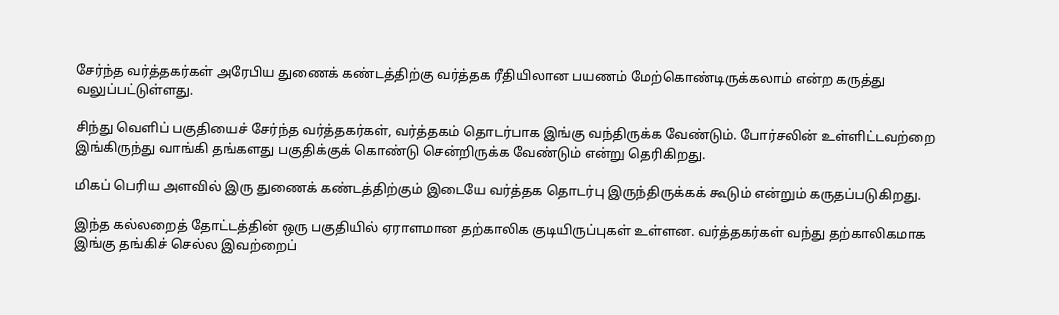சேர்ந்த வர்த்தகர்கள் அரேபிய துணைக் கண்டத்திற்கு வர்த்தக ரீதியிலான பயணம் மேற்கொண்டிருக்கலாம் என்ற கருத்து வலுப்பட்டுள்ளது.

சிந்து வெளிப் பகுதியைச் சேர்ந்த வர்த்தகர்கள், வர்த்தகம் தொடர்பாக இங்கு வந்திருக்க வேண்டும். போர்சலின் உள்ளிட்டவற்றை இங்கிருந்து வாங்கி தங்களது பகுதிக்குக் கொண்டு சென்றிருக்க வேண்டும் என்று தெரிகிறது.

மிகப் பெரிய அளவில் இரு துணைக் கண்டத்திற்கும் இடையே வர்த்தக தொடர்பு இருந்திருக்கக் கூடும் என்றும் கருதப்படுகிறது.

இந்த கல்லறைத் தோட்டத்தின் ஒரு பகுதியில் ஏராளமான தற்காலிக குடியிருப்புகள் உள்ளன. வர்த்தகர்கள் வந்து தற்காலிகமாக இங்கு தங்கிச் செல்ல இவற்றைப்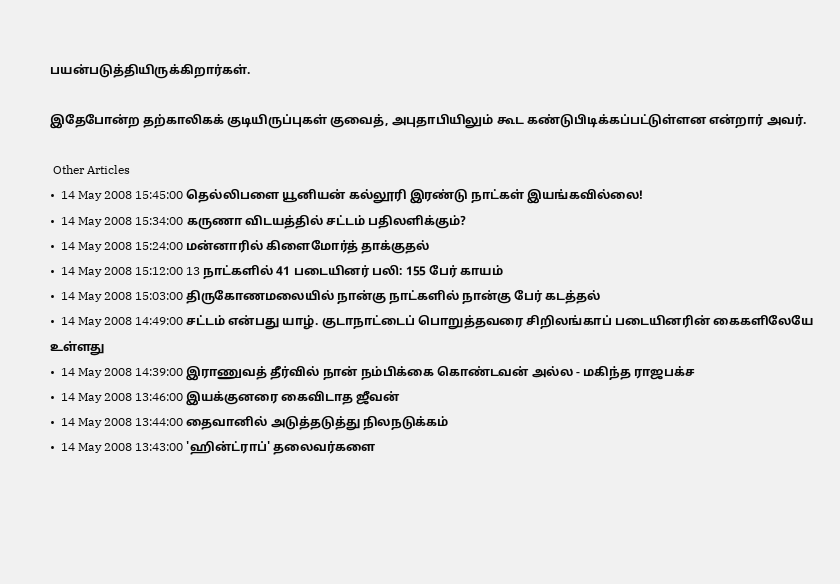பயன்படுத்தியிருக்கிறார்கள்.

இதேபோன்ற தற்காலிகக் குடியிருப்புகள் குவைத், அபுதாபியிலும் கூட கண்டுபிடிக்கப்பட்டுள்ளன என்றார் அவர்.

 Other Articles
•  14 May 2008 15:45:00 தெல்லிபளை யூனியன் கல்லூரி இரண்டு நாட்கள் இயங்கவில்லை!
•  14 May 2008 15:34:00 கருணா விடயத்தில் சட்டம் பதிலளிக்கும்?
•  14 May 2008 15:24:00 மன்னாரில் கிளைமோர்த் தாக்குதல்
•  14 May 2008 15:12:00 13 நாட்களில் 41 படையினர் பலி: 155 பேர் காயம்
•  14 May 2008 15:03:00 திருகோணமலையில் நான்கு நாட்களில் நான்கு பேர் கடத்தல்
•  14 May 2008 14:49:00 சட்டம் என்பது யாழ். குடாநாட்டைப் பொறுத்தவரை சிறிலங்காப் படையினரின் கைகளிலேயே உள்ளது
•  14 May 2008 14:39:00 இராணுவத் தீர்வில் நான் நம்பிக்கை கொண்டவன் அல்ல - மகிந்த ராஜபக்ச
•  14 May 2008 13:46:00 இயக்குனரை கைவிடாத ஜீவன்
•  14 May 2008 13:44:00 தைவானில் அடுத்தடுத்து நிலநடுக்கம்
•  14 May 2008 13:43:00 'ஹின்ட்ராப்' தலைவர்களை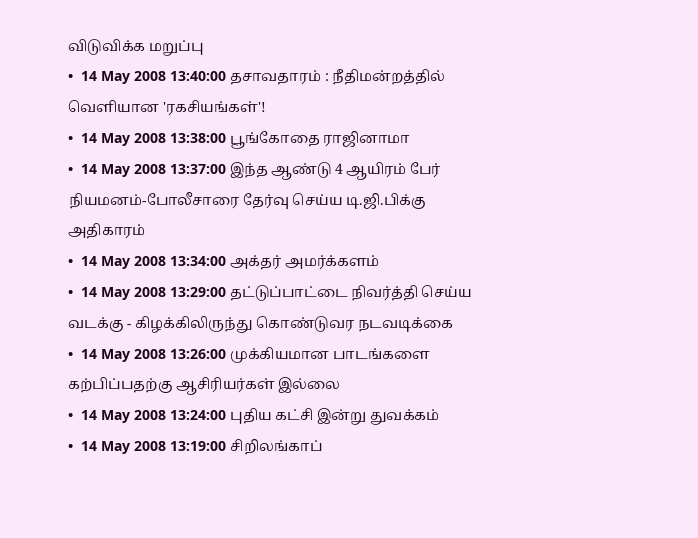விடுவிக்க மறுப்பு
•  14 May 2008 13:40:00 தசாவதாரம் : நீதிமன்றத்தில் வெளியான 'ரகசியங்கள்'!
•  14 May 2008 13:38:00 பூங்கோதை ராஜினாமா
•  14 May 2008 13:37:00 இந்த ஆண்டு 4 ஆயிரம் பேர் நியமனம்-போலீசாரை தேர்வு செய்ய டி.ஜி.பிக்கு அதிகாரம்
•  14 May 2008 13:34:00 அக்தர் அமர்க்களம்
•  14 May 2008 13:29:00 தட்டுப்பாட்டை நிவர்த்தி செய்ய வடக்கு - கிழக்கிலிருந்து கொண்டுவர நடவடிக்கை
•  14 May 2008 13:26:00 முக்கியமான பாடங்களை கற்பிப்பதற்கு ஆசிரியர்கள் இல்லை
•  14 May 2008 13:24:00 புதிய கட்சி இன்று துவக்கம்
•  14 May 2008 13:19:00 சிறிலங்காப்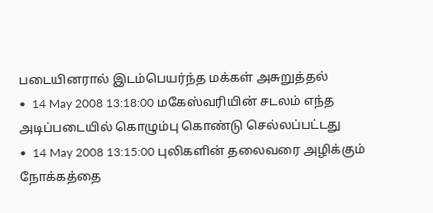படையினரால் இடம்பெயர்ந்த மக்கள் அசுறுத்தல்
•  14 May 2008 13:18:00 மகேஸ்வரியின் சடலம் எந்த அடிப்படையில் கொழும்பு கொண்டு செல்லப்பட்டது
•  14 May 2008 13:15:00 புலிகளின் தலைவரை அழிக்கும் நோக்கத்தை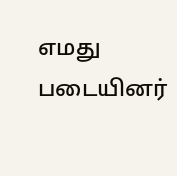எமது படையினர்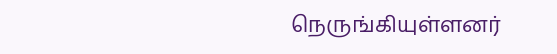நெருங்கியுள்ளனர்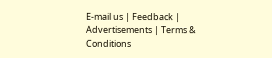E-mail us | Feedback | Advertisements | Terms & Conditions